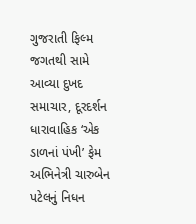ગુજરાતી ફિલ્મ જગતથી સામે આવ્યા દુખદ સમાચાર, દૂરદર્શન ધારાવાહિક ‘એક ડાળનાં પંખી’ ફેમ અભિનેત્રી ચારુબેન પટેલનું નિધન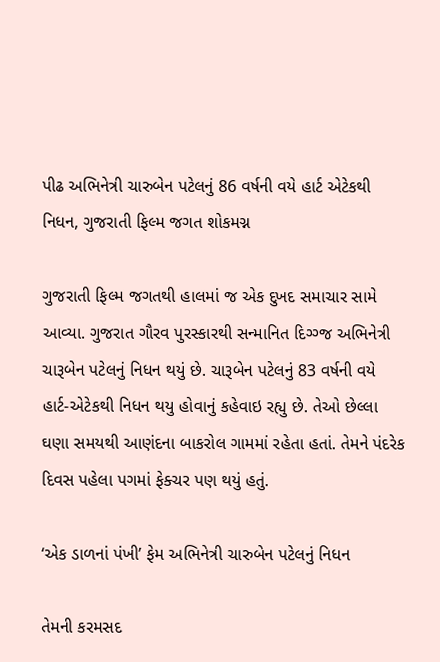પીઢ અભિનેત્રી ચારુબેન પટેલનું 86 વર્ષની વયે હાર્ટ એટેકથી નિધન, ગુજરાતી ફિલ્મ જગત શોકમગ્ન

ગુજરાતી ફિલ્મ જગતથી હાલમાં જ એક દુખદ સમાચાર સામે આવ્યા. ગુજરાત ગૌરવ પુરસ્કારથી સન્માનિત દિગ્ગ્જ અભિનેત્રી ચારૂબેન પટેલનું નિધન થયું છે. ચારૂબેન પટેલનું 83 વર્ષની વયે હાર્ટ-એટેકથી નિધન થયુ હોવાનું કહેવાઇ રહ્યુ છે. તેઓ છેલ્લા ઘણા સમયથી આણંદના બાકરોલ ગામમાં રહેતા હતાં. તેમને પંદરેક દિવસ પહેલા પગમાં ફેક્ચર પણ થયું હતું.

‘એક ડાળનાં પંખી’ ફેમ અભિનેત્રી ચારુબેન પટેલનું નિધન

તેમની કરમસદ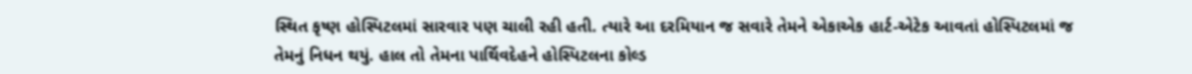સ્થિત કૃષ્ણ હોસ્પિટલમાં સારવાર પણ ચાલી રહી હતી. ત્યારે આ દરમિયાન જ સવારે તેમને એકાએક હાર્ટ-એટેક આવતાં હોસ્પિટલમાં જ તેમનું નિધન થયું. હાલ તો તેમના પાર્થિવદેહને હોસ્પિટલના કોલ્ડ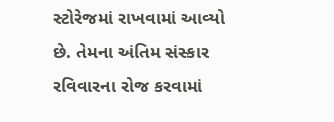સ્ટોરેજમાં રાખવામાં આવ્યો છે. તેમના અંતિમ સંસ્કાર રવિવારના રોજ કરવામાં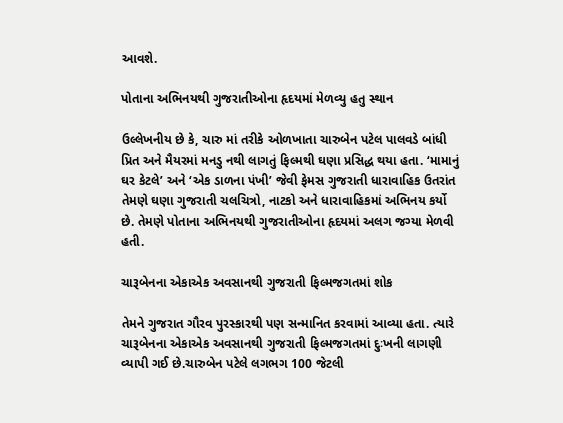આવશે.

પોતાના અભિનયથી ગુજરાતીઓના હૃદયમાં મેળવ્યુ હતુ સ્થાન

ઉલ્લેખનીય છે કે, ચારુ માં તરીકે ઓળખાતા ચારુબેન પટેલ પાલવડે બાંધી પ્રિત અને મૈયરમાં મનડુ નથી લાગતું ફિલ્મથી ઘણા પ્રસિદ્ધ થયા હતા. ‘મામાનું ઘર કેટલે’ અને ‘એક ડાળના પંખી’ જેવી ફેમસ ગુજરાતી ધારાવાહિક ઉતરાંત તેમણે ઘણા ગુજરાતી ચલચિત્રો, નાટકો અને ધારાવાહિકમાં અભિનય કર્યો છે. તેમણે પોતાના અભિનયથી ગુજરાતીઓના હૃદયમાં અલગ જગ્યા મેળવી હતી.

ચારૂબેનના એકાએક અવસાનથી ગુજરાતી ફિલ્મજગતમાં શોક

તેમને ગુજરાત ગૌરવ પુરસ્કારથી પણ સન્માનિત કરવામાં આવ્યા હતા. ત્યારે ચારૂબેનના એકાએક અવસાનથી ગુજરાતી ફિલ્મજગતમાં દુઃખની લાગણી વ્યાપી ગઈ છે.ચારુબેન પટેલે લગભગ 100 જેટલી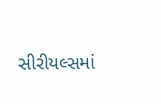સીરીયલ્સમાં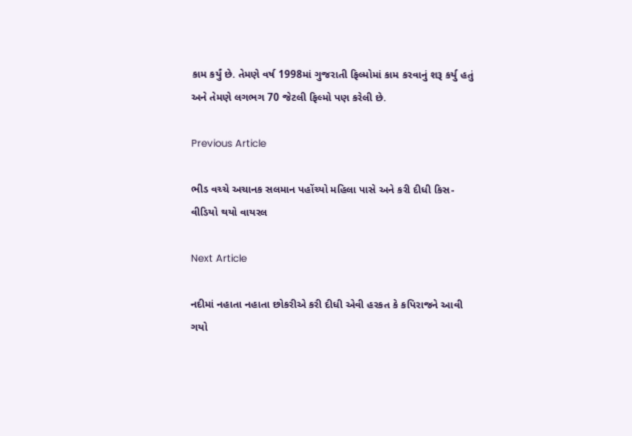કામ કર્યું છે. તેમણે વર્ષ 1998માં ગુજરાતી ફિલ્મોમાં કામ કરવાનું શરૂ કર્યુ હતું અને તેમણે લગભગ 70 જેટલી ફિલ્મો પણ કરેલી છે.

Previous Article

ભીડ વચ્ચે અચાનક સલમાન પહોંચ્યો મહિલા પાસે અને કરી દીધી કિસ- વીડિયો થયો વાયરલ

Next Article

નદીમાં નહાતા નહાતા છોકરીએ કરી દીધી એવી હરકત કે કપિરાજને આવી ગયો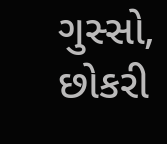ગુસ્સો, છોકરી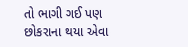તો ભાગી ગઈ પણ છોકરાના થયા એવા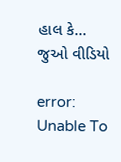હાલ કે... જુઓ વીડિયો

error: Unable To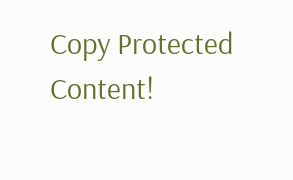Copy Protected Content!